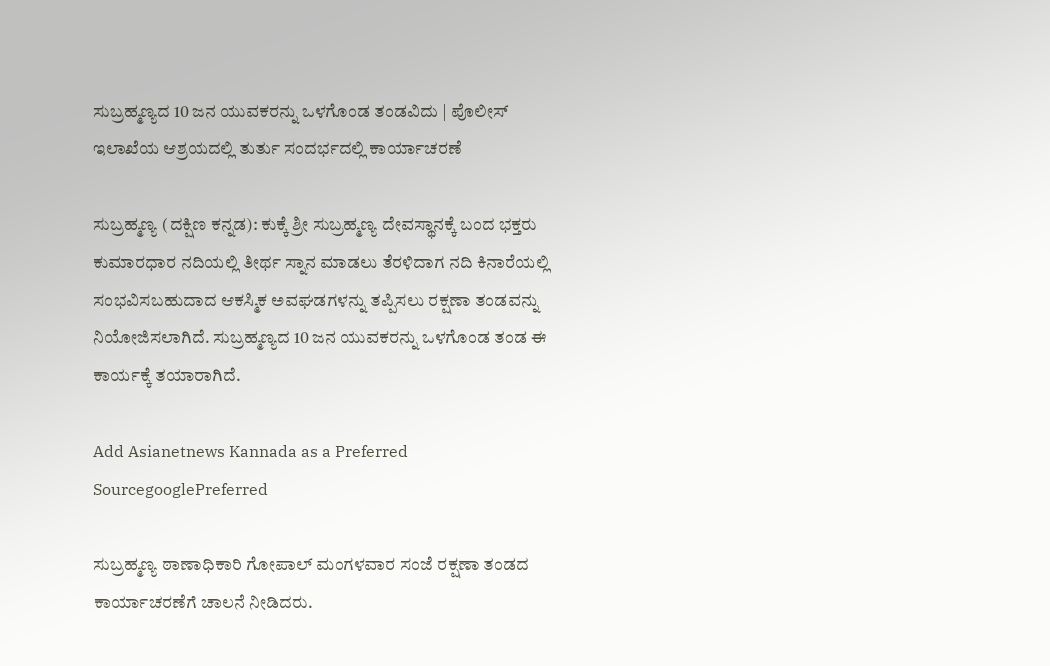ಸುಬ್ರಹ್ಮಣ್ಯದ 10 ಜನ ಯುವಕರನ್ನು ಒಳಗೊಂಡ ತಂಡವಿದು | ಪೊಲೀಸ್‌ ಇಲಾಖೆಯ ಆಶ್ರಯದಲ್ಲಿ ತುರ್ತು ಸಂದರ್ಭದಲ್ಲಿ ಕಾರ್ಯಾಚರಣೆ

ಸುಬ್ರಹ್ಮಣ್ಯ (ದಕ್ಷಿಣ ಕನ್ನಡ): ಕುಕ್ಕೆ ಶ್ರೀ ಸುಬ್ರಹ್ಮಣ್ಯ ದೇವಸ್ಥಾನಕ್ಕೆ ಬಂದ ಭಕ್ತರು ಕುಮಾರಧಾರ ನದಿಯಲ್ಲಿ ತೀರ್ಥ ಸ್ನಾನ ಮಾಡಲು ತೆರಳಿದಾಗ ನದಿ ಕಿನಾರೆಯಲ್ಲಿ ಸಂಭವಿಸಬಹುದಾದ ಆಕಸ್ಮಿಕ ಅವಘಡಗಳನ್ನು ತಪ್ಪಿಸಲು ರಕ್ಷಣಾ ತಂಡವನ್ನು ನಿಯೋಜಿಸಲಾಗಿದೆ. ಸುಬ್ರಹ್ಮಣ್ಯದ 10 ಜನ ಯುವಕರನ್ನು ಒಳಗೊಂಡ ತಂಡ ಈ ಕಾರ್ಯಕ್ಕೆ ತಯಾರಾಗಿದೆ.

Add Asianetnews Kannada as a Preferred SourcegooglePreferred

ಸುಬ್ರಹ್ಮಣ್ಯ ಠಾಣಾಧಿಕಾರಿ ಗೋಪಾಲ್‌ ಮಂಗಳವಾರ ಸಂಜೆ ರಕ್ಷಣಾ ತಂಡದ ಕಾರ್ಯಾಚರಣೆಗೆ ಚಾಲನೆ ನೀಡಿದರು.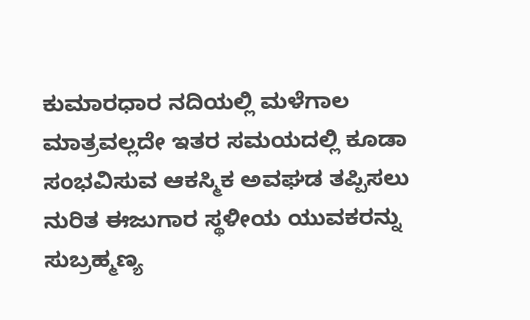ಕುಮಾರಧಾರ ನದಿಯಲ್ಲಿ ಮಳೆಗಾಲ ಮಾತ್ರವಲ್ಲದೇ ಇತರ ಸಮಯದಲ್ಲಿ ಕೂಡಾ ಸಂಭವಿಸುವ ಆಕಸ್ಮಿಕ ಅವಘಡ ತಪ್ಪಿಸಲು ನುರಿತ ಈಜುಗಾರ ಸ್ಥಳೀಯ ಯುವಕರನ್ನು ಸುಬ್ರಹ್ಮಣ್ಯ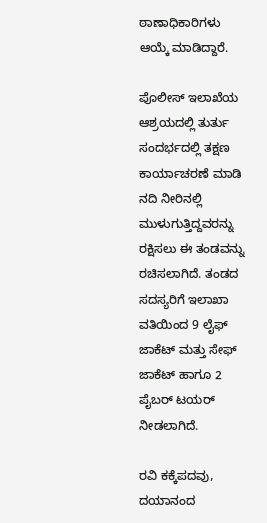ಠಾಣಾಧಿಕಾರಿಗಳು ಆಯ್ಕೆ ಮಾಡಿದ್ದಾರೆ.

ಪೊಲೀಸ್‌ ಇಲಾಖೆಯ ಆಶ್ರಯದಲ್ಲಿ ತುರ್ತು ಸಂದರ್ಭದಲ್ಲಿ ತಕ್ಷಣ ಕಾರ್ಯಾಚರಣೆ ಮಾಡಿ ನದಿ ನೀರಿನಲ್ಲಿ ಮುಳುಗುತ್ತಿದ್ದವರನ್ನು ರಕ್ಷಿಸಲು ಈ ತಂಡವನ್ನು ರಚಿಸಲಾಗಿದೆ. ತಂಡದ ಸದಸ್ಯರಿಗೆ ಇಲಾಖಾ ವತಿಯಿಂದ 9 ಲೈಫ್‌ ಜಾಕೆಟ್‌ ಮತ್ತು ಸೇಫ್‌ ಜಾಕೆಟ್‌ ಹಾಗೂ 2 ಪೈಬರ್‌ ಟಯರ್‌ ನೀಡಲಾಗಿದೆ.

ರವಿ ಕಕ್ಕೆಪದವು, ದಯಾನಂದ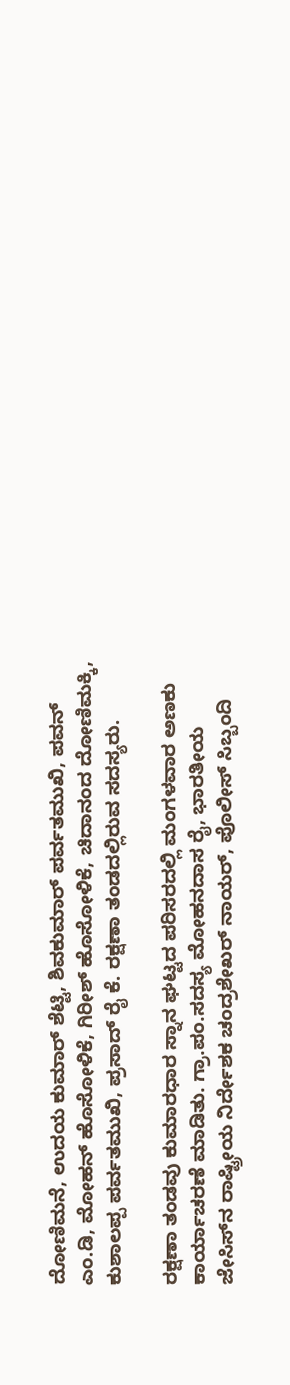ದೋಣಿಮನೆ, ಉದಯ ಕುಮಾರ್‌ ಶೆಟ್ಟಿ, ಶಿವಕುಮಾರ್‌ ಪರ್ವತಮುಖಿ, ಪವನ್‌ ಎಂ.ಡಿ, ಮೋಹನ್‌ ಹೊಸೋಳಿಕೆ, ಗಿರೀಶ್‌ ಹೊಸೋಳಿಕೆ, ಚಿದಾನಂದ ದೋಣಿಮಕ್ಕಿ, ಕುಶಾಲಪ್ಪ ಪರ್ವತಮುಖಿ, ಪ್ರಸಾದ್‌ ರೈ ಕೆ. ರಕ್ಷಣಾ ತಂಡದಲ್ಲಿರುವ ಸದಸ್ಯರು.

ರಕ್ಷಣಾ ತಂಡವು ಕುಮಾರಧಾರ ಸ್ನಾನ ಘಟ್ಟದ ಪರಿಸರದಲ್ಲಿ ಮಂಗಳವಾರ ಅಣಕು ಕಾರ್ಯಾಚರಣೆ ಮಾಡಿತು. ಗ್ರಾ.ಪಂ.ಸದಸ್ಯ ಮೋಹನದಾಸ ರೈ, ಭಾರತೀಯ ಜೇಸಿಸ್‌ನ ರಾಷ್ಟ್ರೀಯ ನಿರ್ದೇಶಕ ಚಂದ್ರಶೇಖರ್‌ ನಾಯರ್‌, ಪೊಲೀಸ್‌ ಸಿಬ್ಬಂದಿ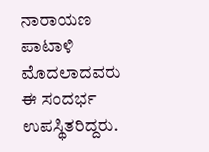ನಾರಾಯಣ ಪಾಟಾಳಿ ಮೊದಲಾದವರು ಈ ಸಂದರ್ಭ ಉಪಸ್ಥಿತರಿದ್ದರು.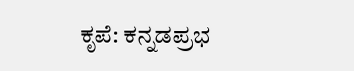ಕೃಪೆ: ಕನ್ನಡಪ್ರಭ